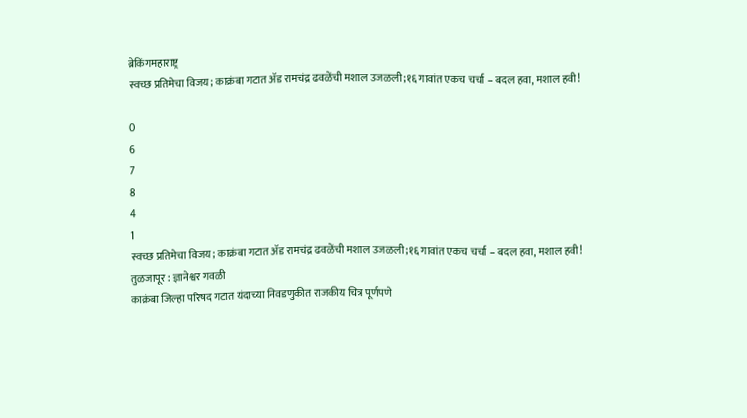ब्रेकिंगमहाराष्ट्र
स्वच्छ प्रतिमेचा विजय; काक्रंबा गटात ॲड रामचंद्र ढवळेंची मशाल उजळली;१६ गावांत एकच चर्चा – बदल हवा, मशाल हवी!

0
6
7
8
4
1
स्वच्छ प्रतिमेचा विजय; काक्रंबा गटात ॲड रामचंद्र ढवळेंची मशाल उजळली;१६ गावांत एकच चर्चा – बदल हवा, मशाल हवी!
तुळजापूर : ज्ञानेश्वर गवळी
काक्रंबा जिल्हा परिषद गटात यंदाच्या निवडणुकीत राजकीय चित्र पूर्णपणे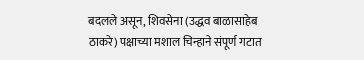बदलले असून, शिवसेना (उद्धव बाळासाहेब ठाकरे) पक्षाच्या मशाल चिन्हाने संपूर्ण गटात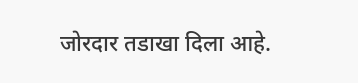जोरदार तडाखा दिला आहे.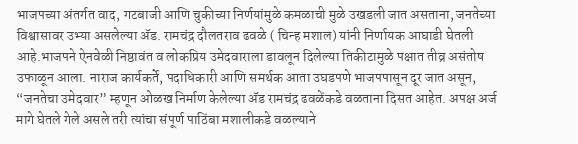भाजपच्या अंतर्गत वाद, गटबाजी आणि चुकीच्या निर्णयांमुळे कमळाची मुळे उखडली जात असताना, जनतेच्या विश्वासावर उभ्या असलेल्या ॲड. रामचंद्र दौलतराव ढवळे ( चिन्ह मशाल) यांनी निर्णायक आघाडी घेतली आहे.भाजपने ऐनवेळी निष्ठावंत व लोकप्रिय उमेदवाराला डावलून दिलेल्या तिकीटामुळे पक्षात तीव्र असंतोष उफाळून आला. नाराज कार्यकर्ते, पदाधिकारी आणि समर्थक आता उघडपणे भाजपपासून दूर जात असून, “जनतेचा उमेदवार” म्हणून ओळख निर्माण केलेल्या ॲड रामचंद्र ढवळेंकडे वळताना दिसत आहेत. अपक्ष अर्ज मागे घेतले गेले असले तरी त्यांचा संपूर्ण पाठिंबा मशालीकडे वळल्याने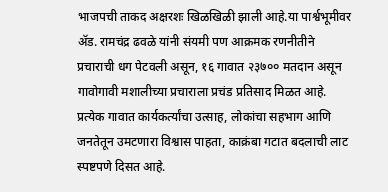भाजपची ताकद अक्षरशः खिळखिळी झाली आहे.या पार्श्वभूमीवर ॲड. रामचंद्र ढवळे यांनी संयमी पण आक्रमक रणनीतीने प्रचाराची धग पेटवली असून, १६ गावात २३७०० मतदान असून गावोगावी मशालीच्या प्रचाराला प्रचंड प्रतिसाद मिळत आहे. प्रत्येक गावात कार्यकर्त्यांचा उत्साह, लोकांचा सहभाग आणि जनतेतून उमटणारा विश्वास पाहता, काक्रंबा गटात बदलाची लाट स्पष्टपणे दिसत आहे.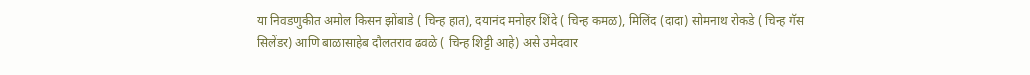या निवडणुकीत अमोल किसन झोंबाडे ( चिन्ह हात), दयानंद मनोहर शिंदे ( चिन्ह कमळ), मिलिंद (दादा) सोमनाथ रोकडे ( चिन्ह गॅस सिलेंडर) आणि बाळासाहेब दौलतराव ढवळे ( चिन्ह शिट्टी आहे) असे उमेदवार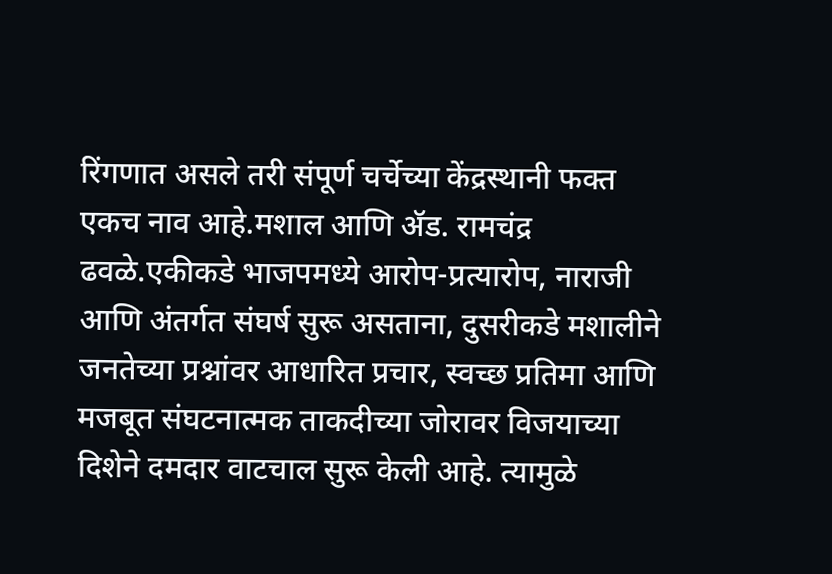रिंगणात असले तरी संपूर्ण चर्चेच्या केंद्रस्थानी फक्त एकच नाव आहे.मशाल आणि ॲड. रामचंद्र ढवळे.एकीकडे भाजपमध्ये आरोप-प्रत्यारोप, नाराजी आणि अंतर्गत संघर्ष सुरू असताना, दुसरीकडे मशालीने जनतेच्या प्रश्नांवर आधारित प्रचार, स्वच्छ प्रतिमा आणि मजबूत संघटनात्मक ताकदीच्या जोरावर विजयाच्या दिशेने दमदार वाटचाल सुरू केली आहे. त्यामुळे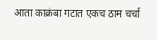आता काक्रंबा गटात एकच ठाम चर्चा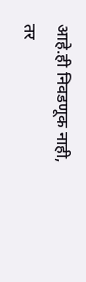आहे.ही निवडणूक नाही, तर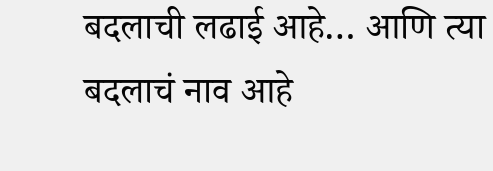बदलाची लढाई आहे… आणि त्या बदलाचं नाव आहे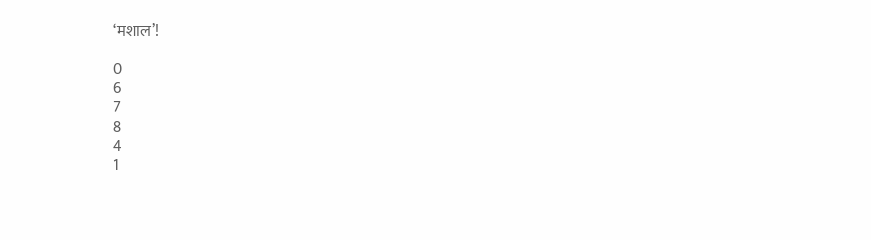‘मशाल’!

0
6
7
8
4
1